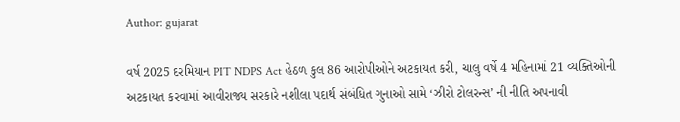Author: gujarat

વર્ષ 2025 દરમિયાન PIT NDPS Act હેઠળ કુલ 86 આરોપીઓને અટકાયત કરી, ચાલુ વર્ષે 4 મહિનામાં 21 વ્યક્તિઓની અટકાયત કરવામાં આવીરાજ્ય સરકારે નશીલા પદાર્થ સંબંધિત ગુનાઓ સામે ‘ઝીરો ટોલરન્સ’ ની નીતિ અપનાવી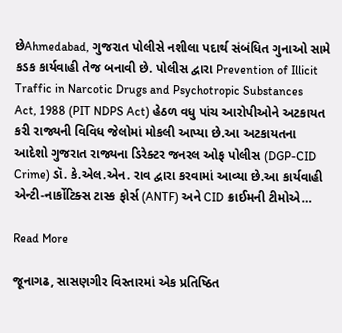છેAhmedabad, ગુજરાત પોલીસે નશીલા પદાર્થ સંબંધિત ગુનાઓ સામે કડક કાર્યવાહી તેજ બનાવી છે. પોલીસ દ્વારા Prevention of Illicit Traffic in Narcotic Drugs and Psychotropic Substances Act, 1988 (PIT NDPS Act) હેઠળ વધુ પાંચ આરોપીઓને અટકાયત કરી રાજ્યની વિવિધ જેલોમાં મોકલી આપ્યા છે.આ અટકાયતના આદેશો ગુજરાત રાજ્યના ડિરેક્ટર જનરલ ઓફ પોલીસ (DGP-CID Crime) ડૉ. કે.એલ.એન. રાવ દ્વારા કરવામાં આવ્યા છે.આ કાર્યવાહી એન્ટી-નાર્કોટિક્સ ટાસ્ક ફોર્સ (ANTF) અને CID ક્રાઈમની ટીમોએ…

Read More

જૂનાગઢ, સાસણગીર વિસ્તારમાં એક પ્રતિષ્ઠિત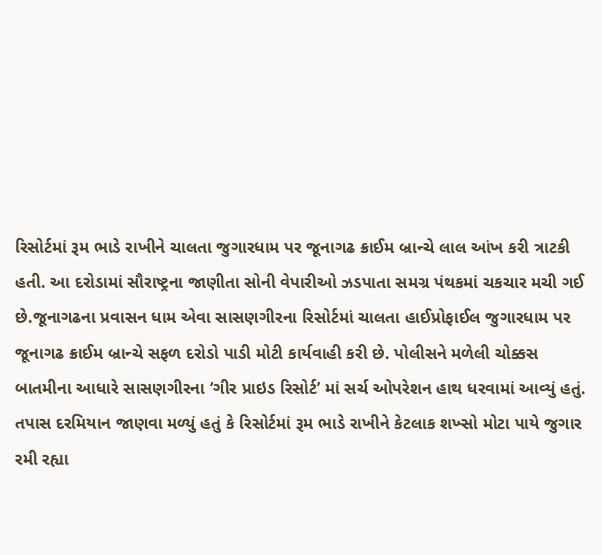રિસોર્ટમાં રૂમ ભાડે રાખીને ચાલતા જુગારધામ પર જૂનાગઢ ક્રાઈમ બ્રાન્ચે લાલ આંખ કરી ત્રાટકી હતી. આ દરોડામાં સૌરાષ્ટ્રના જાણીતા સોની વેપારીઓ ઝડપાતા સમગ્ર પંથકમાં ચકચાર મચી ગઈ છે.જૂનાગઢના પ્રવાસન ધામ એવા સાસણગીરના રિસોર્ટમાં ચાલતા હાઈપ્રોફાઈલ જુગારધામ પર જૂનાગઢ ક્રાઈમ બ્રાન્ચે સફળ દરોડો પાડી મોટી કાર્યવાહી કરી છે. પોલીસને મળેલી ચોક્કસ બાતમીના આધારે સાસણગીરના ‘ગીર પ્રાઇડ રિસોર્ટ’ માં સર્ચ ઓપરેશન હાથ ધરવામાં આવ્યું હતું. તપાસ દરમિયાન જાણવા મળ્યું હતું કે રિસોર્ટમાં રૂમ ભાડે રાખીને કેટલાક શખ્સો મોટા પાયે જુગાર રમી રહ્યા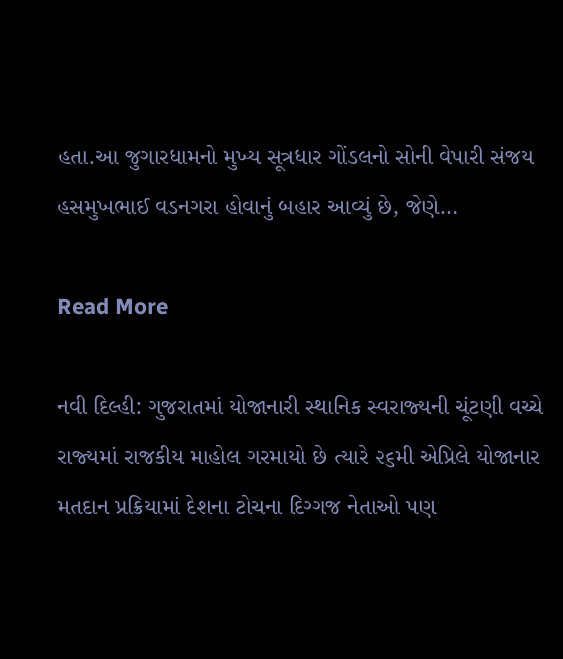હતા.આ જુગારધામનો મુખ્ય સૂત્રધાર ગોંડલનો સોની વેપારી સંજય હસમુખભાઈ વડનગરા હોવાનું બહાર આવ્યું છે, જેણે…

Read More

નવી દિલ્‍હી: ગુજરાતમાં યોજાનારી સ્‍થાનિક સ્‍વરાજ્‍યની ચૂંટણી વચ્‍ચે રાજ્‍યમાં રાજકીય માહોલ ગરમાયો છે ત્‍યારે ૨૬મી એપ્રિલે યોજાનાર મતદાન પ્રક્રિયામાં દેશના ટોચના દિગ્‍ગજ નેતાઓ પણ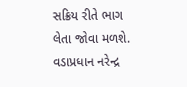સક્રિય રીતે ભાગ લેતા જોવા મળશે. વડાપ્રધાન નરેન્‍દ્ર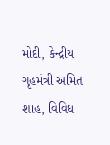મોદી, કેન્‍દ્રીય ગૃહમંત્રી અમિત શાહ, વિવિધ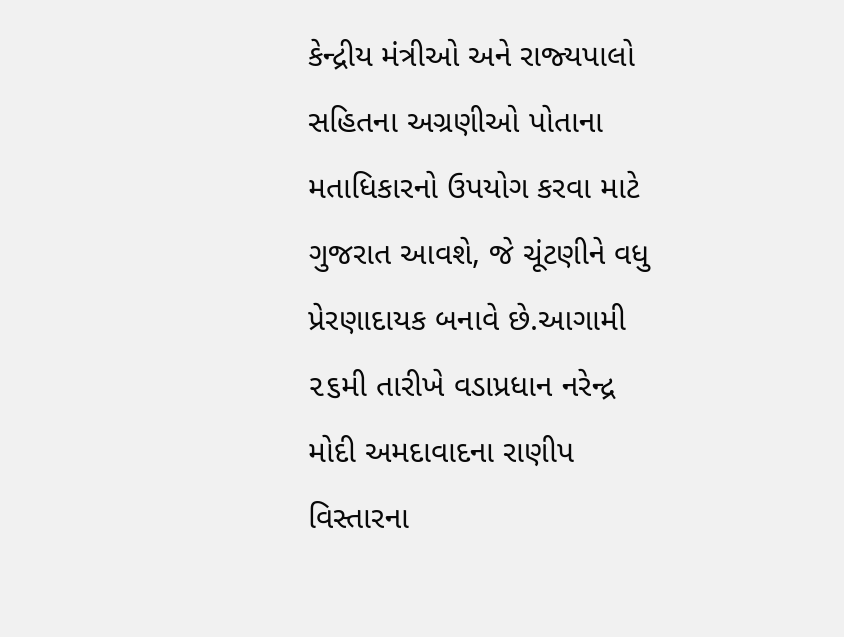કેન્‍દ્રીય મંત્રીઓ અને રાજ્‍યપાલો સહિતના અગ્રણીઓ પોતાના મતાધિકારનો ઉપયોગ કરવા માટે ગુજરાત આવશે, જે ચૂંટણીને વધુ પ્રેરણાદાયક બનાવે છે.આગામી ૨૬મી તારીખે વડાપ્રધાન નરેન્‍દ્ર મોદી અમદાવાદના રાણીપ વિસ્‍તારના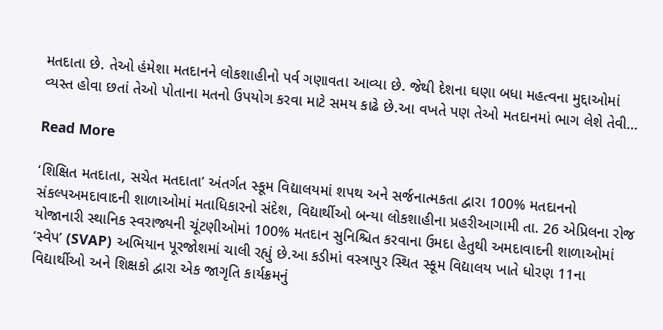મતદાતા છે. તેઓ હંમેશા મતદાનને લોકશાહીનો પર્વ ગણાવતા આવ્‍યા છે. જેથી દેશના ઘણા બધા મહત્‍વના મુદ્દાઓમાં વ્‍યસ્‍ત હોવા છતાં તેઓ પોતાના મતનો ઉપયોગ કરવા માટે સમય કાઢે છે.આ વખતે પણ તેઓ મતદાનમાં ભાગ લેશે તેવી…

Read More

‘શિક્ષિત મતદાતા, સચેત મતદાતા’ અંતર્ગત સ્કૂમ વિદ્યાલયમાં શપથ અને સર્જનાત્મકતા દ્વારા 100% મતદાનનો સંકલ્પઅમદાવાદની શાળાઓમાં મતાધિકારનો સંદેશ, વિદ્યાર્થીઓ બન્યા લોકશાહીના પ્રહરીઆગામી તા. 26 એપ્રિલના રોજ યોજાનારી સ્થાનિક સ્વરાજ્યની ચૂંટણીઓમાં 100% મતદાન સુનિશ્ચિત કરવાના ઉમદા હેતુથી અમદાવાદની શાળાઓમાં ‘સ્વેપ’ (SVAP) અભિયાન પૂરજોશમાં ચાલી રહ્યું છે.આ કડીમાં વસ્ત્રાપુર સ્થિત સ્કૂમ વિદ્યાલય ખાતે ધોરણ 11ના વિદ્યાર્થીઓ અને શિક્ષકો દ્વારા એક જાગૃતિ કાર્યક્રમનું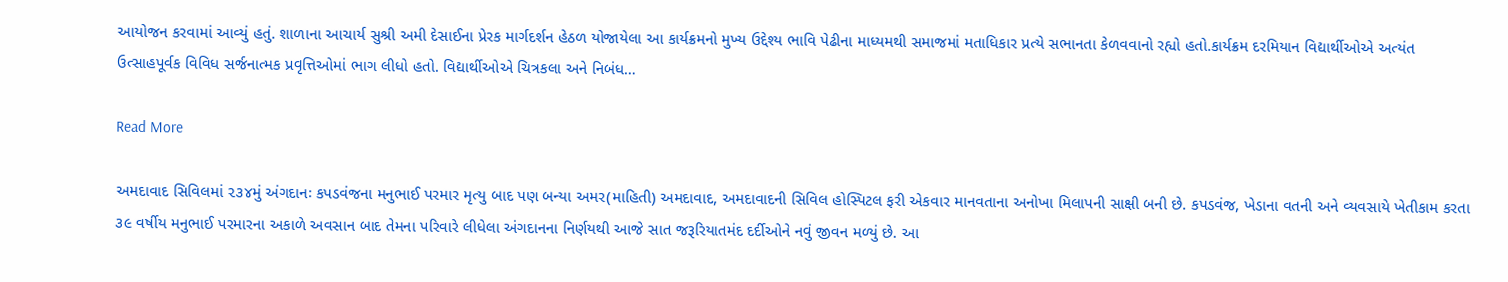આયોજન કરવામાં આવ્યું હતું. શાળાના આચાર્ય સુશ્રી અમી દેસાઈના પ્રેરક માર્ગદર્શન હેઠળ યોજાયેલા આ કાર્યક્રમનો મુખ્ય ઉદ્દેશ્ય ભાવિ પેઢીના માધ્યમથી સમાજમાં મતાધિકાર પ્રત્યે સભાનતા કેળવવાનો રહ્યો હતો.કાર્યક્રમ દરમિયાન વિદ્યાર્થીઓએ અત્યંત ઉત્સાહપૂર્વક વિવિધ સર્જનાત્મક પ્રવૃત્તિઓમાં ભાગ લીધો હતો. વિદ્યાર્થીઓએ ચિત્રકલા અને નિબંધ…

Read More

અમદાવાદ સિવિલમાં ૨૩૪મું અંગદાનઃ કપડવંજના મનુભાઈ પરમાર મૃત્યુ બાદ પણ બન્યા અમર(માહિતી) અમદાવાદ, અમદાવાદની સિવિલ હોસ્પિટલ ફરી એકવાર માનવતાના અનોખા મિલાપની સાક્ષી બની છે. કપડવંજ, ખેડાના વતની અને વ્યવસાયે ખેતીકામ કરતા ૩૯ વર્ષીય મનુભાઈ પરમારના અકાળે અવસાન બાદ તેમના પરિવારે લીધેલા અંગદાનના નિર્ણયથી આજે સાત જરૂરિયાતમંદ દર્દીઓને નવું જીવન મળ્યું છે. આ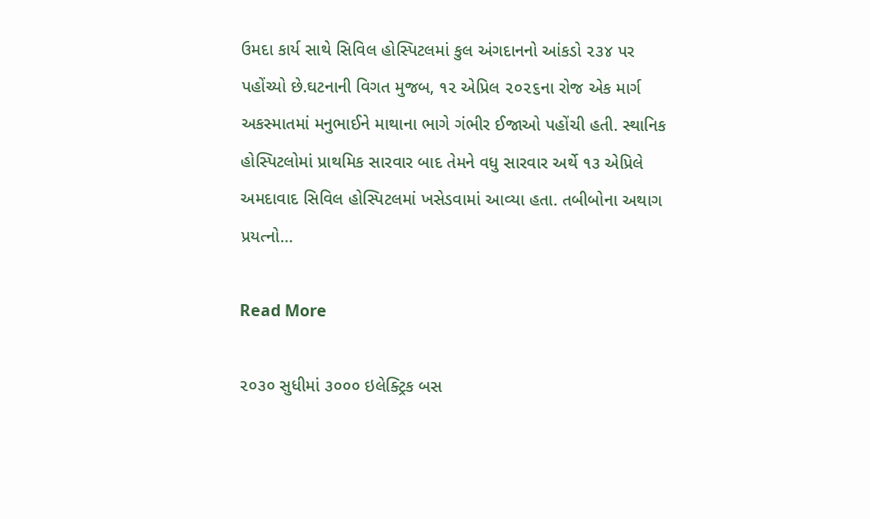ઉમદા કાર્ય સાથે સિવિલ હોસ્પિટલમાં કુલ અંગદાનનો આંકડો ૨૩૪ પર પહોંચ્યો છે.ઘટનાની વિગત મુજબ, ૧૨ એપ્રિલ ૨૦૨૬ના રોજ એક માર્ગ અકસ્માતમાં મનુભાઈને માથાના ભાગે ગંભીર ઈજાઓ પહોંચી હતી. સ્થાનિક હોસ્પિટલોમાં પ્રાથમિક સારવાર બાદ તેમને વધુ સારવાર અર્થે ૧૩ એપ્રિલે અમદાવાદ સિવિલ હોસ્પિટલમાં ખસેડવામાં આવ્યા હતા. તબીબોના અથાગ પ્રયત્નો…

Read More

૨૦૩૦ સુધીમાં ૩૦૦૦ ઇલેક્ટ્રિક બસ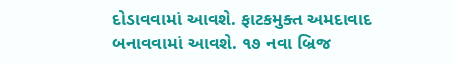દોડાવવામાં આવશે. ફાટકમુક્ત અમદાવાદ બનાવવામાં આવશે. ૧૭ નવા બ્રિજ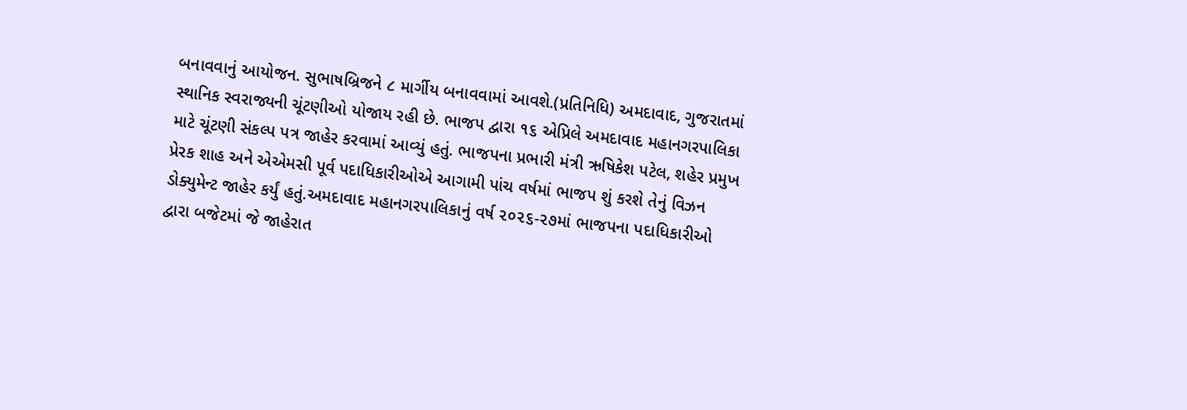બનાવવાનું આયોજન. સુભાષબ્રિજને ૮ માર્ગીય બનાવવામાં આવશે.(પ્રતિનિધિ) અમદાવાદ, ગુજરાતમાં સ્થાનિક સ્વરાજ્યની ચૂંટણીઓ યોજાય રહી છે. ભાજપ દ્વારા ૧૬ એપ્રિલે અમદાવાદ મહાનગરપાલિકા માટે ચૂંટણી સંકલ્પ પત્ર જાહેર કરવામાં આવ્યું હતું. ભાજપના પ્રભારી મંત્રી ઋષિકેશ પટેલ, શહેર પ્રમુખ પ્રેરક શાહ અને એએમસી પૂર્વ પદાધિકારીઓએ આગામી પાંચ વર્ષમાં ભાજપ શું કરશે તેનું વિઝન ડોક્યુમેન્ટ જાહેર કર્યું હતું.અમદાવાદ મહાનગરપાલિકાનું વર્ષ ૨૦૨૬-૨૭માં ભાજપના પદાધિકારીઓ દ્વારા બજેટમાં જે જાહેરાત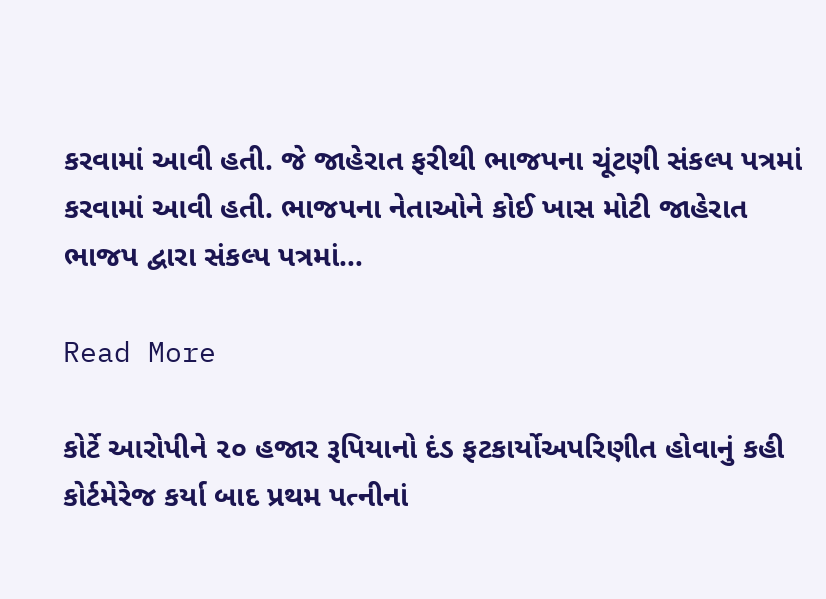કરવામાં આવી હતી. જે જાહેરાત ફરીથી ભાજપના ચૂંટણી સંકલ્પ પત્રમાં કરવામાં આવી હતી. ભાજપના નેતાઓને કોઈ ખાસ મોટી જાહેરાત ભાજપ દ્વારા સંકલ્પ પત્રમાં…

Read More

કોર્ટે આરોપીને ૨૦ હજાર રૂપિયાનો દંડ ફટકાર્યોઅપરિણીત હોવાનું કહી કોર્ટમેરેજ કર્યા બાદ પ્રથમ પત્નીનાં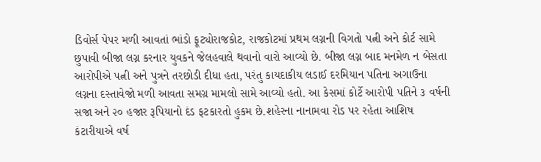ડિવોર્સ પેપર મળી આવતાં ભાંડો ફૂટ્યોરાજકોટ, રાજકોટમાં પ્રથમ લગ્નની વિગતો પત્ની અને કોર્ટ સામે છુપાવી બીજા લગ્ન કરનાર યુવકને જેલહવાલે થવાનો વારો આવ્યો છે. બીજા લગ્ન બાદ મનમેળ ન બેસતા આરોપીએ પત્ની અને પુત્રને તરછોડી દીધા હતા, પરંતુ કાયદાકીય લડાઈ દરમિયાન પતિના અગાઉના લગ્નના દસ્તાવેજો મળી આવતા સમગ્ર મામલો સામે આવ્યો હતો. આ કેસમાં કોર્ટે આરોપી પતિને ૩ વર્ષની સજા અને ૨૦ હજાર રૂપિયાનો દંડ ફટકારતો હુકમ છે.શહેરના નાનામવા રોડ પર રહેતા આશિષ કંટારીયાએ વર્ષ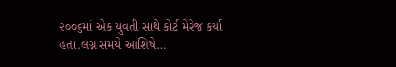૨૦૦૬માં એક યુવતી સાથે કોર્ટ મેરેજ કર્યા હતા.લગ્ન સમયે આશિષે…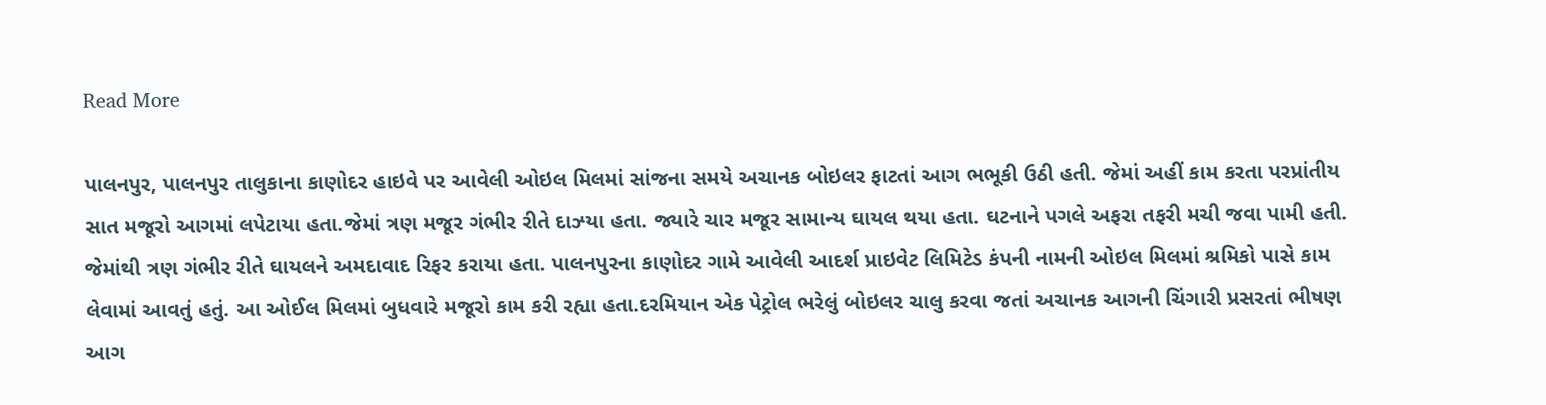Read More

પાલનપુર, પાલનપુર તાલુકાના કાણોદર હાઇવે પર આવેલી ઓઇલ મિલમાં સાંજના સમયે અચાનક બોઇલર ફાટતાં આગ ભભૂકી ઉઠી હતી. જેમાં અહીં કામ કરતા પરપ્રાંતીય સાત મજૂરો આગમાં લપેટાયા હતા.જેમાં ત્રણ મજૂર ગંભીર રીતે દાઝ્યા હતા. જ્યારે ચાર મજૂર સામાન્ય ઘાયલ થયા હતા. ઘટનાને પગલે અફરા તફરી મચી જવા પામી હતી. જેમાંથી ત્રણ ગંભીર રીતે ઘાયલને અમદાવાદ રિફર કરાયા હતા. પાલનપુરના કાણોદર ગામે આવેલી આદર્શ પ્રાઇવેટ લિમિટેડ કંપની નામની ઓઇલ મિલમાં શ્રમિકો પાસે કામ લેવામાં આવતું હતું. આ ઓઈલ મિલમાં બુધવારે મજૂરો કામ કરી રહ્યા હતા.દરમિયાન એક પેટ્રોલ ભરેલું બોઇલર ચાલુ કરવા જતાં અચાનક આગની ચિંગારી પ્રસરતાં ભીષણ આગ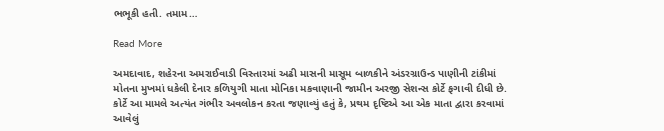ભભૂકી હતી. તમામ…

Read More

અમદાવાદ, શહેરના અમરાઈવાડી વિસ્તારમાં અઢી માસની માસૂમ બાળકીને અંડરગ્રાઉન્ડ પાણીની ટાંકીમાં મોતના મુખમાં ધકેલી દેનાર કળિયુગી માતા મોનિકા મકવાણાની જામીન અરજી સેશન્સ કોર્ટે ફગાવી દીધી છે. કોર્ટે આ મામલે અત્યંત ગંભીર અવલોકન કરતા જણાવ્યું હતું કે, પ્રથમ દૃષ્ટિએ આ એક માતા દ્વારા કરવામાં આવેલું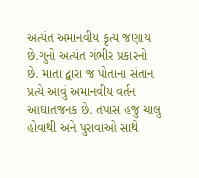અત્યંત અમાનવીય કૃત્ય જણાય છે.ગુનો અત્યંત ગંભીર પ્રકારનો છે. માતા દ્વારા જ પોતાના સંતાન પ્રત્યે આવું અમાનવીય વર્તન આઘાતજનક છે. તપાસ હજુ ચાલુ હોવાથી અને પુરાવાઓ સાથે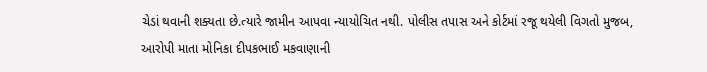ચેડાં થવાની શક્યતા છે.ત્યારે જામીન આપવા ન્યાયોચિત નથી. પોલીસ તપાસ અને કોર્ટમાં રજૂ થયેલી વિગતો મુજબ, આરોપી માતા મોનિકા દીપકભાઈ મકવાણાની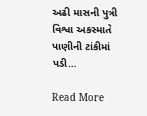અઢી માસની પુત્રી વિશ્વા અકસ્માતે પાણીની ટાંકીમાં પડી…

Read More